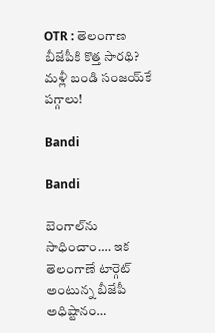OTR : తెలంగాణ బీజేపీకి కొత్త సారథి? మళ్లీ బండి సంజయ్‌కే పగ్గాలు!

Bandi

Bandi

బెంగాల్‌ను సాధించాం…. ఇక తెలంగాణే టార్గెట్ అంటున్న బీజేపీ అధిష్టానం…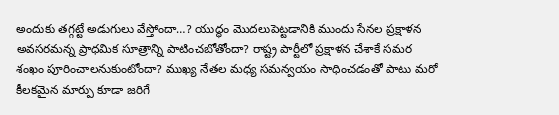అందుకు తగ్గట్టే అడుగులు వేస్తోందా…? యుద్ధం మొదలుపెట్టడానికి ముందు సేనల ప్రక్షాళన అవసరమన్న ప్రాధమిక సూత్రాన్ని పాటించబోతోందా? రాష్ట్ర పార్టీలో ప్రక్షాళన చేశాకే సమర శంఖం పూరించాలనుకుంటోందా? ముఖ్య నేతల మధ్య సమన్వయం సాధించడంతో పాటు మరో కీలకమైన మార్పు కూడా జరిగే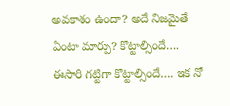అవకాశం ఉందా? అదే నిజమైతే ఏంటా మార్పు? కొట్టాల్సిందే…. ఈసారి గట్టిగా కొట్టాల్సిందే…. ఇక నో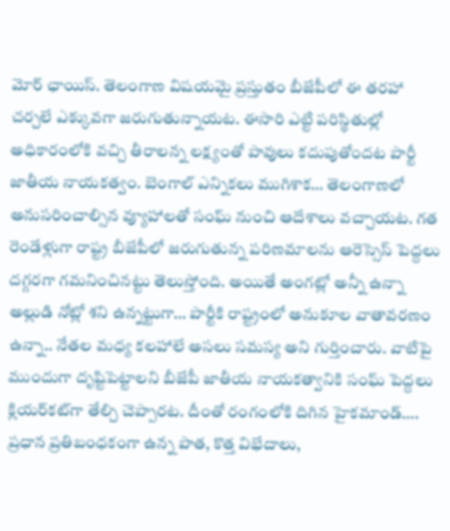మోర్‌ ఛాయిస్‌. తెలంగాణ విషయమై ప్రస్తుతం బీజేపీలో ఈ తరహా చర్చలే ఎక్కువగా జరుగుతున్నాయట. ఈసారి ఎట్టి పరిస్థితుల్లో అధికారంలోకి వచ్చి తీరాలన్న లక్ష్యంతో పావులు కదుపుతోందట పార్టీ జాతీయ నాయకత్వం. బెంగాల్ ఎన్నికలు ముగిశాక… తెలంగాణలో అనుసరించాల్సిన వ్యూహాలతో సంఘ్‌ నుంచి ఆదేశాలు వచ్చాయట. గత రెండేళ్లుగా రాష్ట్ర బీజేపీలో జరుగుతున్న పరిణమాలను ఆరెస్సెస్ పెద్దలు దగ్గరగా గమనించినట్టు తెలుస్తోంది. అయితే అంగట్లో అన్నీ ఉన్నా అల్లుడి నోట్లో శని ఉన్నట్టుగా… పార్టీకి రాష్ట్రంలో అనుకూల వాతావరణం ఉన్నా.. నేతల మధ్య కలహాలే అసలు సమస్య అని గుర్తించారు. వాటిపై ముందుగా దృష్టిపెట్టాలని బీజేపీ జాతీయ నాయకత్వానికి సంఘ్‌ పెద్దలు క్లియర్‌కట్‌గా తేల్చి చెప్పారట. దీంతో రంగంలోకి దిగిన హైకమాండ్…. ప్రధాన ప్రతిబంధకంగా ఉన్న పాత, కొత్త విభేదాలు,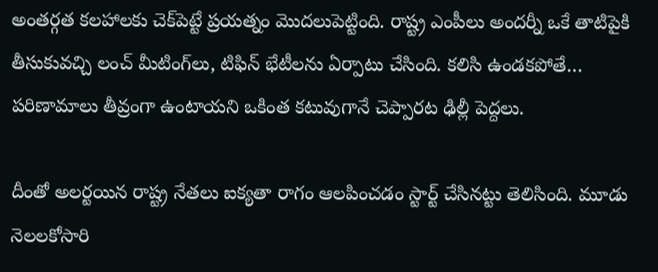అంతర్గత కలహాలకు చెక్‌పెట్టే ప్రయత్నం మొదలుపెట్టింది. రాష్ట్ర ఎంపీలు అందర్నీ ఒకే తాటిపైకి తీసుకువచ్చి లంచ్ మీటింగ్‌లు, టిఫిన్‌ భేటీలను ఏర్పాటు చేసింది. కలిసి ఉండకపోతే… పరిణామాలు తీవ్రంగా ఉంటాయని ఒకింత కటువుగానే చెప్పారట ఢిల్లీ పెద్దలు.

దీంతో అలర్టయిన రాష్ట్ర నేతలు ఐక్యతా రాగం ఆలపించడం స్టార్ట్ చేసినట్టు తెలిసింది. మూడు నెలలకోసారి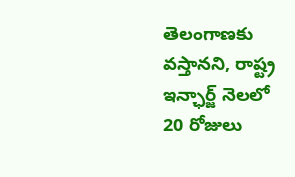తెలంగాణకు వస్తానని, రాష్ట్ర ఇన్ఛార్జ్‌ నెలలో 20 రోజులు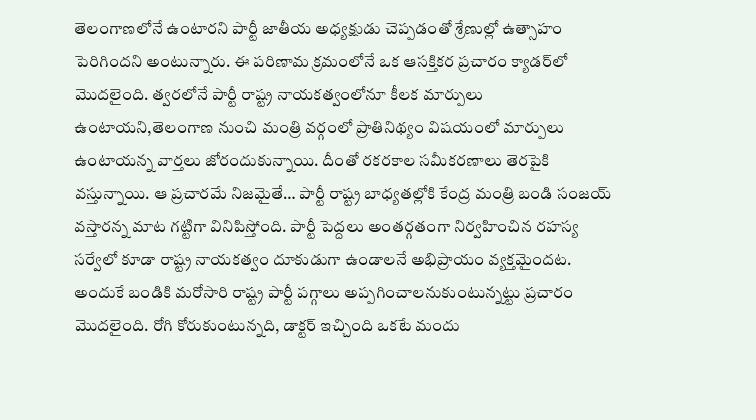తెలంగాణలోనే ఉంటారని పార్టీ జాతీయ అధ్యక్షుడు చెప్పడంతో శ్రేణుల్లో ఉత్సాహం పెరిగిందని అంటున్నారు. ఈ పరిణామ క్రమంలోనే ఒక ఆసక్తికర ప్రచారం క్యాడర్‌లో మొదలైంది. త్వరలోనే పార్టీ రాష్ట్ర నాయకత్వంలోనూ కీలక మార్పులు ఉంటాయని,తెలంగాణ నుంచి మంత్రి వర్గంలో ప్రాతినిథ్యం విషయంలో మార్పులు ఉంటాయన్న వార్తలు జోరందుకున్నాయి. దీంతో రకరకాల సమీకరణాలు తెరపైకి వస్తున్నాయి. ఆ ప్రచారమే నిజమైతే… పార్టీ రాష్ట్ర బాధ్యతల్లోకి కేంద్ర మంత్రి బండి సంజయ్ వస్తారన్న మాట గట్టిగా వినిపిస్తోంది. పార్టీ పెద్దలు అంతర్గతంగా నిర్వహించిన రహస్య సర్వేలో కూడా రాష్ట్ర నాయకత్వం దూకుడుగా ఉండాలనే అభిప్రాయం వ్యక్తమైందట. అందుకే బండికి మరోసారి రాష్ట్ర పార్టీ పగ్గాలు అప్పగించాలనుకుంటున్నట్టు ప్రచారం మొదలైంది. రోగి కోరుకుంటున్నది, డాక్టర్‌ ఇచ్చింది ఒకటే మందు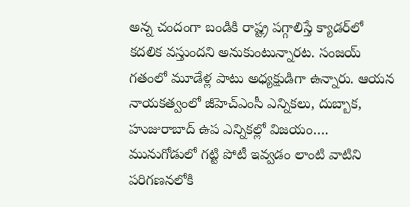అన్న చందంగా బండికి రాష్ట్ర పగ్గాలిస్తే క్యాడర్‌లో కదలిక వస్తుందని అనుకుంటున్నారట. సంజయ్ గతంలో మూడేళ్ల పాటు అధ్యక్షుడిగా ఉన్నారు. ఆయన నాయకత్వంలో జీహెచ్‌ఎంసీ ఎన్నికలు, దుబ్బాక, హుజురాబాద్ ఉప ఎన్నికల్లో విజయం…. మునుగోడులో గట్టి పోటీ ఇవ్వడం లాంటి వాటిని పరిగణనలోకి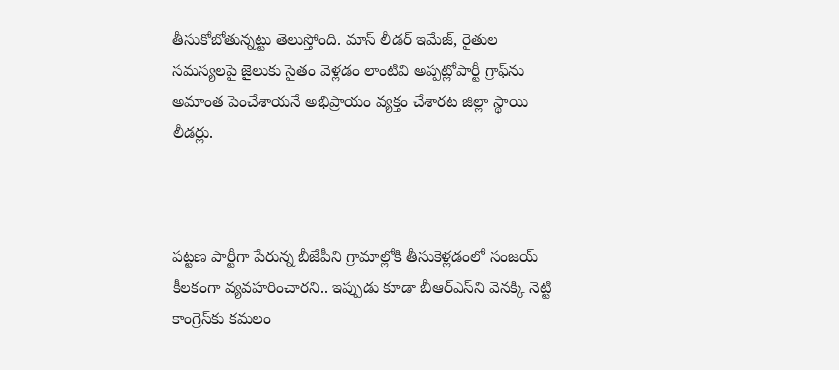తీసుకోబోతున్నట్టు తెలుస్తోంది. మాస్‌ లీడర్‌ ఇమేజ్‌, రైతుల సమస్యలపై జైలుకు సైతం వెళ్లడం లాంటివి అప్పట్లోపార్టీ గ్రాఫ్‌ను అమాంత పెంచేశాయనే అభిప్రాయం వ్యక్తం చేశారట జిల్లా స్థాయి లీడర్లు.



పట్టణ పార్టీగా పేరున్న బీజేపీని గ్రామాల్లోకి తీసుకెళ్లడంలో సంజయ్ కీలకంగా వ్యవహరించారని.. ఇప్పుడు కూడా బీఆర్ఎస్‌ని వెనక్కి నెట్టి కాంగ్రెస్‌కు కమలం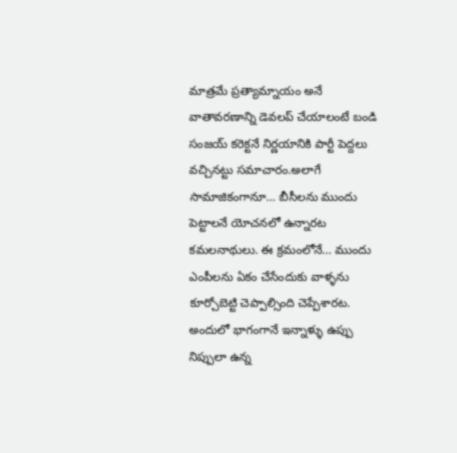మాత్రమే ప్రత్యామ్నాయం అనే వాతావరణాన్ని డెవలప్‌ చేయాలంటే బండి సంజయ్ కరెక్టనే నిర్ణయానికి పార్టీ పెద్దలు వచ్చినట్టు సమాచారం.అలాగే సామాజికంగానూ… బీసీలను ముందు పెట్టాలనే యోచనలో ఉన్నారట కమలనాథులు. ఈ క్రమంలోనే… ముందు ఎంపీలను ఏకం చేసేందుకు వాళ్ళను కూర్చోబెట్టి చెప్పాల్సింది చెప్పేశారట. అందులో భాగంగానే ఇన్నాళ్ళు ఉప్పు నిప్పులా ఉన్న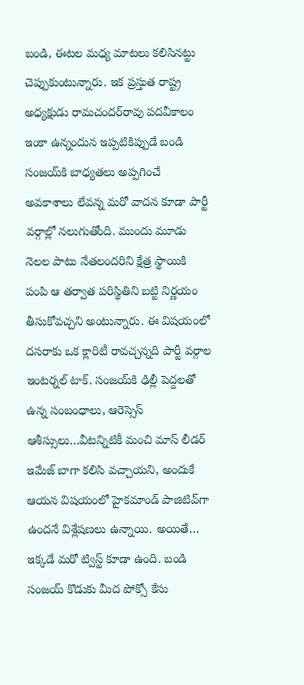బండి, ఈటల మధ్య మాటలు కలిసినట్టు చెప్పుకుంటున్నారు. ఇక ప్రస్తుత రాష్ట్ర అధ్యక్షుడు రామచందర్‌రావు పదవీకాలం ఇంకా ఉన్నందున ఇప్పటికిప్పుడే బండి సంజయ్‌కి బాధ్యతలు అప్పగించే అవకాశాలు లేవన్న మరో వాదన కూడా పార్టీ వర్గాల్లో నలుగుతోంది. ముందు మూడు నెలల పాటు నేతలందరిని క్షేత్ర స్థాయికి పంపి ఆ తర్వాత పరిస్థితిని బట్టి నిర్ణయం తీసుకోవచ్చని అంటున్నారు. ఈ విషయంలో దసరాకు ఒక క్లారిటీ రావచ్చన్నది పార్టీ వర్గాల ఇంటర్నల్‌ టాక్‌. సంజయ్‌కి ఢిల్లీ పెద్దలతో ఉన్న సంబంధాలు, ఆరెస్సెస్ ఆశీస్సులు…వీటన్నిటికీ మంచి మాస్ లీడర్ ఇమేజ్ బాగా కలిసి వచ్చాయని, అందుకే ఆయన విషయంలో హైకమాండ్ పాజిటివ్‌గా ఉందనే విశ్లేషణలు ఉన్నాయి. అయితే… ఇక్కడే మరో ట్విస్ట్‌ కూడా ఉంది. బండి సంజయ్‌ కొడుకు మీద పోక్సో కేసు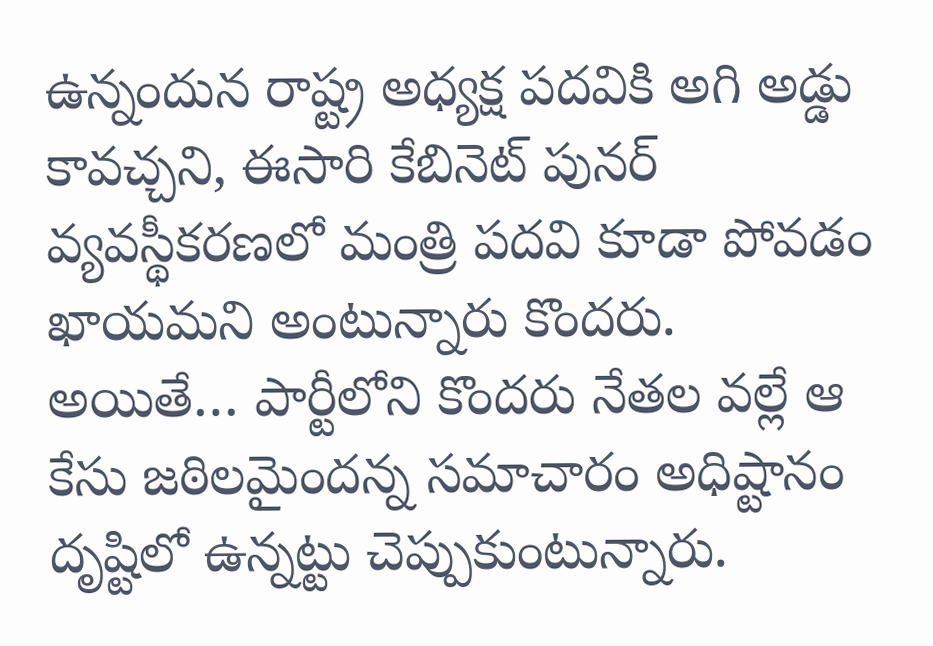ఉన్నందున రాష్ట్ర అధ్యక్ష పదవికి అగి అడ్డు కావచ్చని, ఈసారి కేబినెట్‌ పునర్‌ వ్యవస్థీకరణలో మంత్రి పదవి కూడా పోవడం ఖాయమని అంటున్నారు కొందరు. అయితే… పార్టీలోని కొందరు నేతల వల్లే ఆ కేసు జఠిలమైందన్న సమాచారం అధిష్టానం దృష్టిలో ఉన్నట్టు చెప్పుకుంటున్నారు.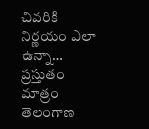చివరికి నిర్ణయం ఎలా ఉన్నా… ప్రస్తుతం మాత్రం తెలంగాణ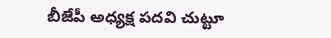బీజేపీ అధ్యక్ష పదవి చుట్టూ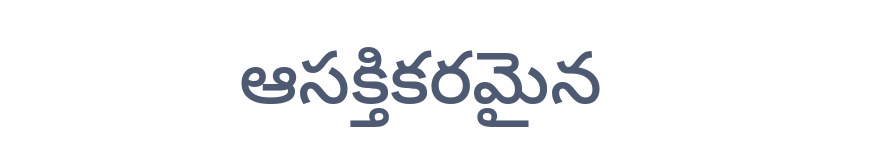ఆసక్తికరమైన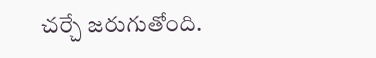చర్చే జరుగుతోంది.